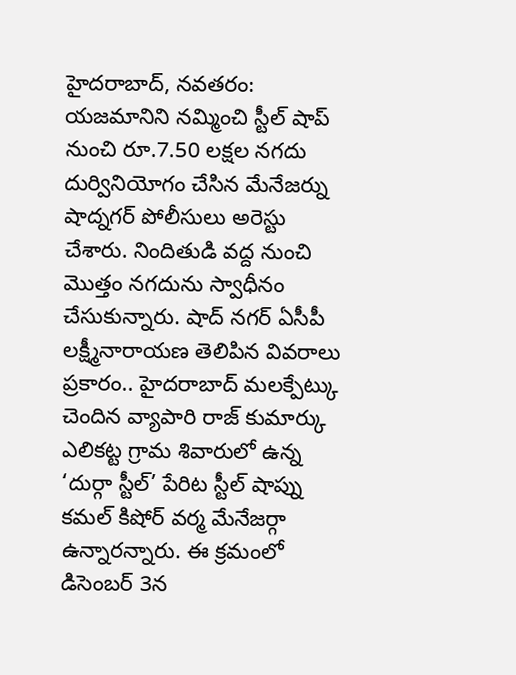హైదరాబాద్, నవతరం: యజమానిని నమ్మించి స్టీల్ షాప్ నుంచి రూ.7.50 లక్షల నగదు దుర్వినియోగం చేసిన మేనేజర్ను షాద్నగర్ పోలీసులు అరెస్టు చేశారు. నిందితుడి వద్ద నుంచి మొత్తం నగదును స్వాధీనం చేసుకున్నారు. షాద్ నగర్ ఏసీపీ లక్ష్మీనారాయణ తెలిపిన వివరాలు ప్రకారం.. హైదరాబాద్ మలక్పేట్కు చెందిన వ్యాపారి రాజ్ కుమార్కు ఎలికట్ట గ్రామ శివారులో ఉన్న ‘దుర్గా స్టీల్’ పేరిట స్టీల్ షాప్ను కమల్ కిషోర్ వర్మ మేనేజర్గా ఉన్నారన్నారు. ఈ క్రమంలో డిసెంబర్ 3న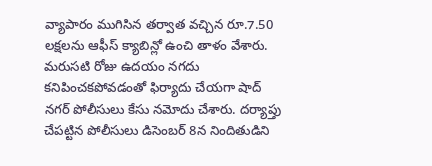వ్యాపారం ముగిసిన తర్వాత వచ్చిన రూ.7.50 లక్షలను ఆఫీస్ క్యాబిన్లో ఉంచి తాళం వేశారు. మరుసటి రోజు ఉదయం నగదు కనిపించకపోవడంతో ఫిర్యాదు చేయగా షాద్ నగర్ పోలీసులు కేసు నమోదు చేశారు. దర్యాప్తు చేపట్టిన పోలీసులు డిసెంబర్ 8న నిందితుడిని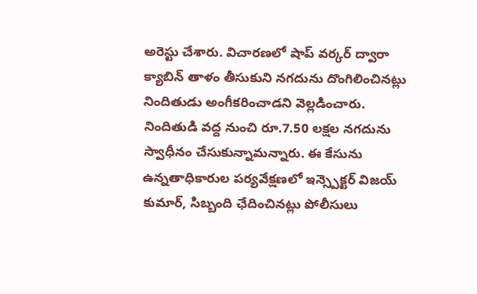అరెస్టు చేశారు. విచారణలో షాప్ వర్కర్ ద్వారా క్యాబిన్ తాళం తీసుకుని నగదును దొంగిలించినట్లు నిందితుడు అంగీకరించాడని వెల్లడించారు. నిందితుడి వద్ద నుంచి రూ.7.50 లక్షల నగదును స్వాధీనం చేసుకున్నామన్నారు. ఈ కేసును ఉన్నతాధికారుల పర్యవేక్షణలో ఇన్స్పెక్టర్ విజయ్ కుమార్, సిబ్బంది ఛేదించినట్లు పోలీసులు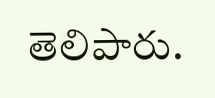తెలిపారు.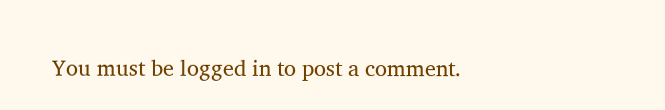You must be logged in to post a comment.